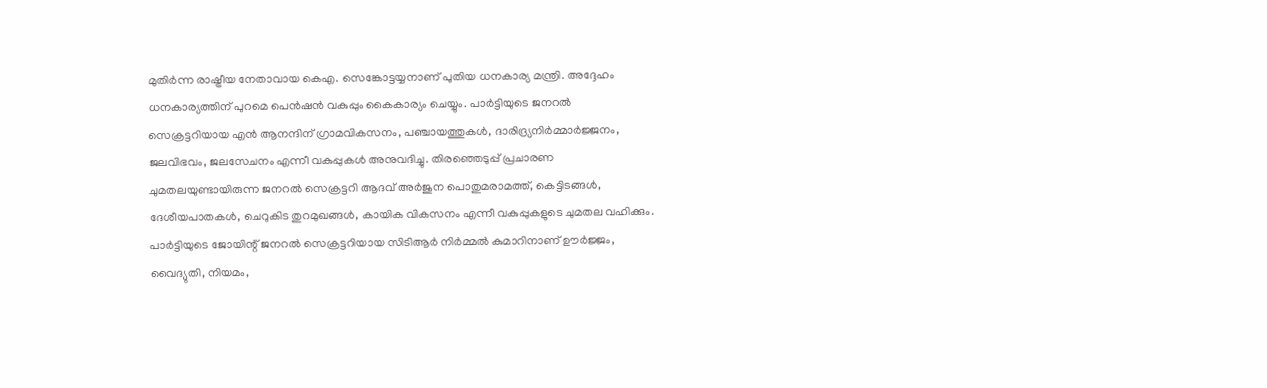മുതിർന്ന രാഷ്ട്രീയ നേതാവായ കെഎ. സെങ്കോട്ടയ്യനാണ് പുതിയ ധനകാര്യ മന്ത്രി. അദ്ദേഹം ധനകാര്യത്തിന് പുറമെ പെൻഷൻ വകുപ്പും കൈകാര്യം ചെയ്യും. പാർട്ടിയുടെ ജനറൽ സെക്രട്ടറിയായ എൻ ആനന്ദിന് ഗ്രാമവികസനം, പഞ്ചായത്തുകൾ, ദാരിദ്ര്യനിർമ്മാർജ്ജനം, ജലവിഭവം, ജലസേചനം എന്നീ വകുപ്പുകൾ അനുവദിച്ചു. തിരഞ്ഞെടുപ്പ് പ്രചാരണ ചുമതലയുണ്ടായിരുന്ന ജനറൽ സെക്രട്ടറി ആദവ് അർജുന പൊതുമരാമത്ത്, കെട്ടിടങ്ങൾ, ദേശീയപാതകൾ, ചെറുകിട തുറമുഖങ്ങൾ, കായിക വികസനം എന്നീ വകുപ്പുകളുടെ ചുമതല വഹിക്കും.
പാർട്ടിയുടെ ജോയിന്റ് ജനറൽ സെക്രട്ടറിയായ സിടിആർ നിർമ്മൽ കുമാറിനാണ് ഊർജ്ജം, വൈദ്യുതി, നിയമം,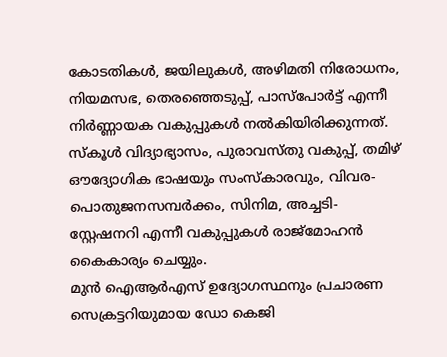കോടതികൾ, ജയിലുകൾ, അഴിമതി നിരോധനം, നിയമസഭ, തെരഞ്ഞെടുപ്പ്, പാസ്പോർട്ട് എന്നീ നിർണ്ണായക വകുപ്പുകൾ നൽകിയിരിക്കുന്നത്. സ്കൂൾ വിദ്യാഭ്യാസം, പുരാവസ്തു വകുപ്പ്, തമിഴ് ഔദ്യോഗിക ഭാഷയും സംസ്കാരവും, വിവര-പൊതുജനസമ്പർക്കം, സിനിമ, അച്ചടി-സ്റ്റേഷനറി എന്നീ വകുപ്പുകൾ രാജ്മോഹൻ കൈകാര്യം ചെയ്യും.
മുൻ ഐആർഎസ് ഉദ്യോഗസ്ഥനും പ്രചാരണ സെക്രട്ടറിയുമായ ഡോ കെജി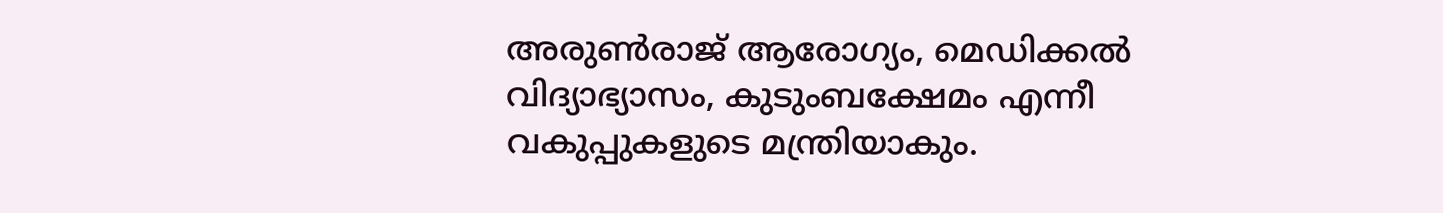അരുൺരാജ് ആരോഗ്യം, മെഡിക്കൽ വിദ്യാഭ്യാസം, കുടുംബക്ഷേമം എന്നീ വകുപ്പുകളുടെ മന്ത്രിയാകും.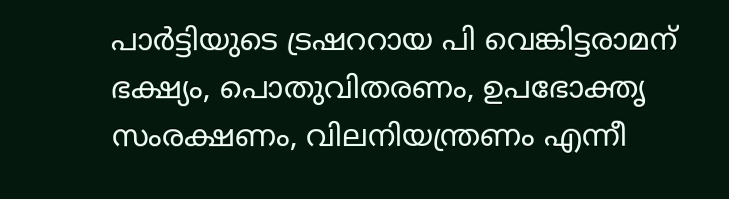പാർട്ടിയുടെ ട്രഷററായ പി വെങ്കിട്ടരാമന് ഭക്ഷ്യം, പൊതുവിതരണം, ഉപഭോക്തൃ സംരക്ഷണം, വിലനിയന്ത്രണം എന്നീ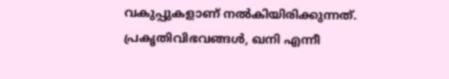വകുപ്പുകളാണ് നൽകിയിരിക്കുന്നത്. പ്രകൃതിവിഭവങ്ങൾ, ഖനി എന്നീ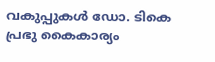വകുപ്പുകൾ ഡോ. ടികെ പ്രഭു കൈകാര്യം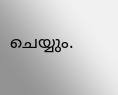ചെയ്യും.